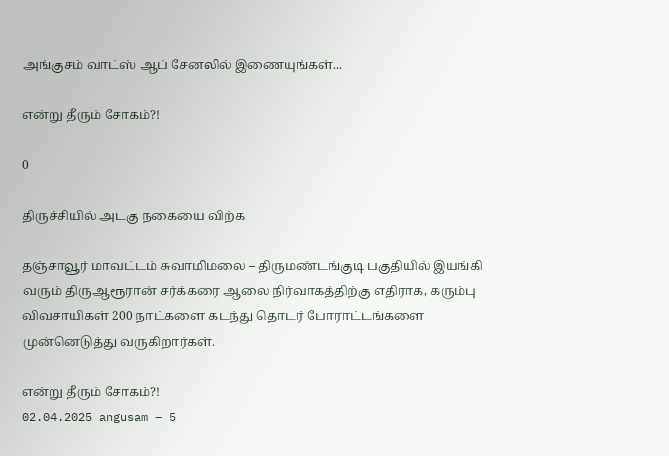அங்குசம் வாட்ஸ் ஆப் சேனலில் இணையுங்கள்...

என்று தீரும் சோகம்?!

0

திருச்சியில் அடகு நகையை விற்க

தஞ்சாவூர் மாவட்டம் சுவாமிமலை – திருமண்டங்குடி பகுதியில் இயங்கி வரும் திருஆரூரான் சர்க்கரை ஆலை நிர்வாகத்திற்கு எதிராக, கரும்பு விவசாயிகள் 200 நாட்களை கடந்து தொடர் போராட்டங்களை முன்னெடுத்து வருகிறார்கள்.

என்று தீரும் சோகம்?!
02.04.2025 angusam – 5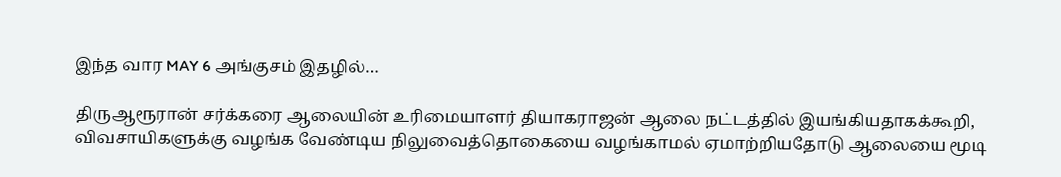இந்த வார MAY 6 அங்குசம் இதழில்…

திருஆரூரான் சர்க்கரை ஆலையின் உரிமையாளர் தியாகராஜன் ஆலை நட்டத்தில் இயங்கியதாகக்கூறி, விவசாயிகளுக்கு வழங்க வேண்டிய நிலுவைத்தொகையை வழங்காமல் ஏமாற்றியதோடு ஆலையை மூடி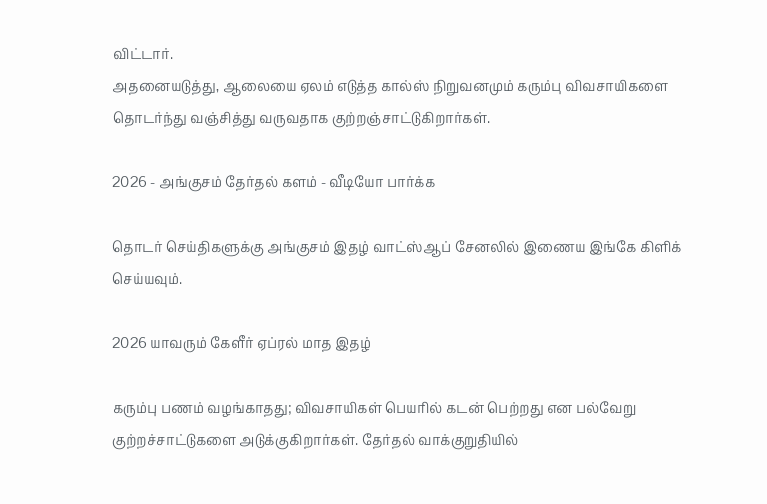விட்டார்.
அதனையடுத்து, ஆலையை ஏலம் எடுத்த கால்ஸ் நிறுவனமும் கரும்பு விவசாயிகளை தொடர்ந்து வஞ்சித்து வருவதாக குற்றஞ்சாட்டுகிறார்கள்.

2026 - அங்குசம் தேர்தல் களம் - வீடியோ பார்க்க

தொடர் செய்திகளுக்கு அங்குசம் இதழ் வாட்ஸ்ஆப் சேனலில் இணைய இங்கே கிளிக் செய்யவும்.

2026 யாவரும் கேளீர் ஏப்ரல் மாத இதழ்

கரும்பு பணம் வழங்காதது; விவசாயிகள் பெயரில் கடன் பெற்றது என பல்வேறு குற்றச்சாட்டுகளை அடுக்குகிறார்கள். தேர்தல் வாக்குறுதியில்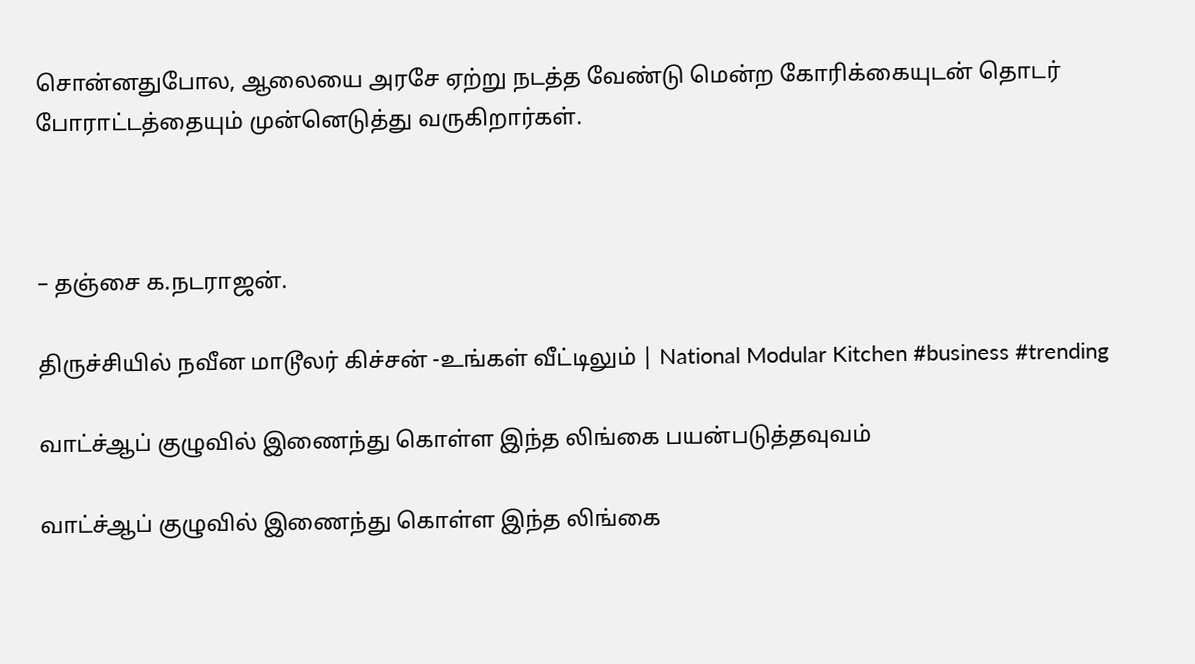சொன்னதுபோல, ஆலையை அரசே ஏற்று நடத்த வேண்டு மென்ற கோரிக்கையுடன் தொடர் போராட்டத்தையும் முன்னெடுத்து வருகிறார்கள்.



– தஞ்சை க.நடராஜன்.

திருச்சியில் நவீன மாடூலர் கிச்சன் -உங்கள் வீட்டிலும் | National Modular Kitchen #business #trending

வாட்ச்ஆப் குழுவில் இணைந்து கொள்ள இந்த லிங்கை பயன்படுத்தவுவம்

வாட்ச்ஆப் குழுவில் இணைந்து கொள்ள இந்த லிங்கை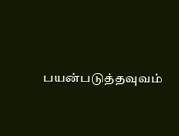பயன்படுத்தவுவம்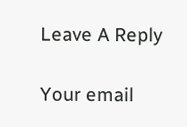Leave A Reply

Your email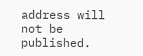address will not be published.